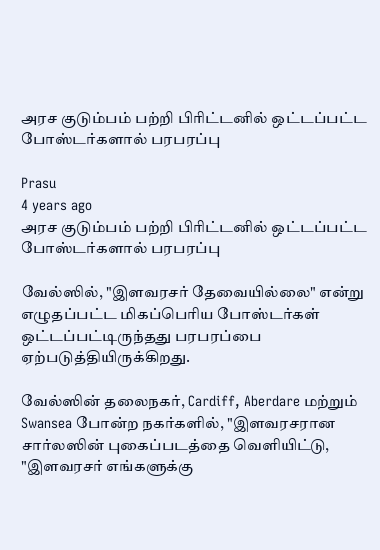அரச குடும்பம் பற்றி பிரிட்டனில் ஒட்டப்பட்ட போஸ்டர்களால் பரபரப்பு

Prasu
4 years ago
அரச குடும்பம் பற்றி பிரிட்டனில் ஒட்டப்பட்ட போஸ்டர்களால் பரபரப்பு

வேல்ஸில், "இளவரசர் தேவையில்லை" என்று எழுதப்பட்ட மிகப்பெரிய போஸ்டர்கள் ஒட்டப்பட்டிருந்தது பரபரப்பை ஏற்படுத்தியிருக்கிறது.

வேல்ஸின் தலைநகர், Cardiff, Aberdare மற்றும் Swansea போன்ற நகர்களில், "இளவரசரான சார்லஸின் புகைப்படத்தை வெளியிட்டு, "இளவரசர் எங்களுக்கு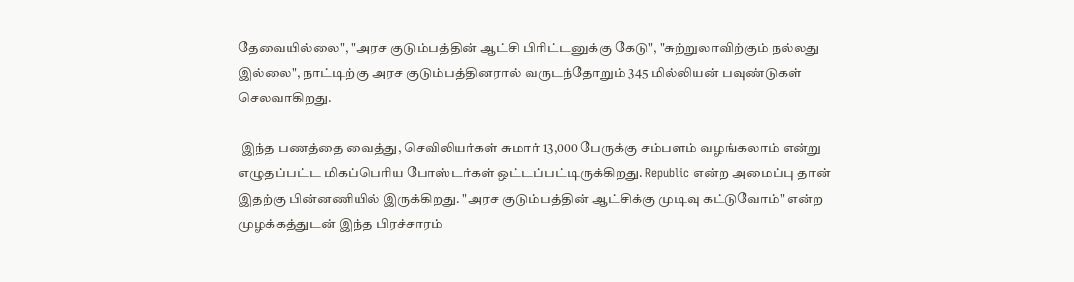தேவையில்லை", "அரச குடும்பத்தின் ஆட்சி பிரிட்டனுக்கு கேடு", "சுற்றுலாவிற்கும் நல்லது இல்லை", நாட்டிற்கு அரச குடும்பத்தினரால் வருடந்தோறும் 345 மில்லியன் பவுண்டுகள் செலவாகிறது.

 இந்த பணத்தை வைத்து, செவிலியர்கள் சுமார் 13,000 பேருக்கு சம்பளம் வழங்கலாம் என்று எழுதப்பட்ட மிகப்பெரிய போஸ்டர்கள் ஒட்டப்பட்டிருக்கிறது. Republic என்ற அமைப்பு தான் இதற்கு பின்னணியில் இருக்கிறது. "அரச குடும்பத்தின் ஆட்சிக்கு முடிவு கட்டுவோம்" என்ற முழக்கத்துடன் இந்த பிரச்சாரம்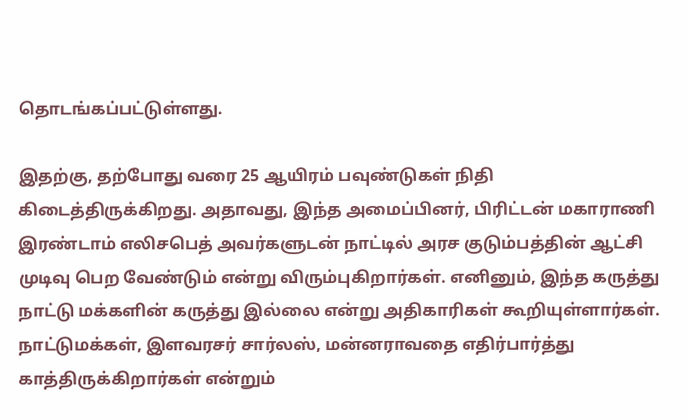தொடங்கப்பட்டுள்ளது.

இதற்கு, தற்போது வரை 25 ஆயிரம் பவுண்டுகள் நிதி கிடைத்திருக்கிறது. அதாவது, இந்த அமைப்பினர், பிரிட்டன் மகாராணி இரண்டாம் எலிசபெத் அவர்களுடன் நாட்டில் அரச குடும்பத்தின் ஆட்சி முடிவு பெற வேண்டும் என்று விரும்புகிறார்கள். எனினும், இந்த கருத்து நாட்டு மக்களின் கருத்து இல்லை என்று அதிகாரிகள் கூறியுள்ளார்கள். நாட்டுமக்கள், இளவரசர் சார்லஸ், மன்னராவதை எதிர்பார்த்து காத்திருக்கிறார்கள் என்றும்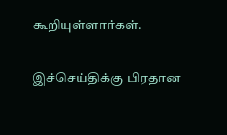கூறியுள்ளார்கள்.

இச்செய்திக்கு பிரதான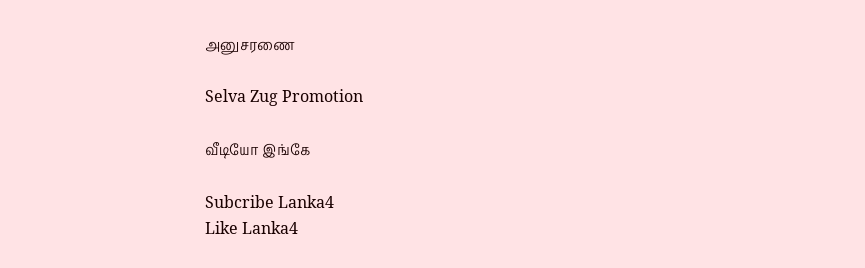அனுசரணை

Selva Zug Promotion

வீடியோ இங்கே

Subcribe Lanka4
Like Lanka4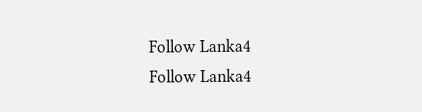Follow Lanka4
Follow Lanka4